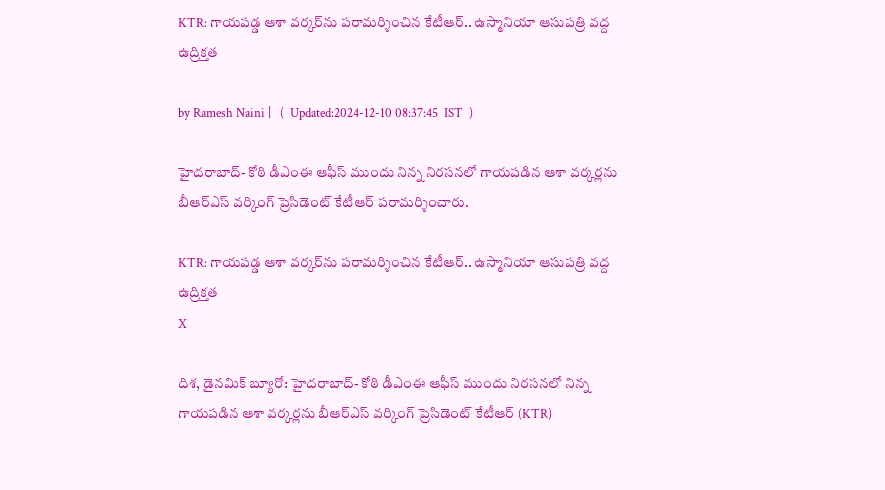KTR: గాయపడ్డ ఆశా వర్కర్‌ను పరామర్శించిన కేటీఆర్.. ఉస్మానియా ఆసుపత్రి వద్ద ఉద్రిక్తత

by Ramesh Naini |   (  Updated:2024-12-10 08:37:45  IST  )

హైదరాబాద్- కోఠి డీఎంఈ ఆఫీస్ ముందు నిన్న నిరసనలో గాయపడిన ఆశా వర్కర్లను బీఆర్ఎస్ వర్కింగ్ ప్రెసిడెంట్ కేటీఆర్ పరామర్శించారు.

KTR: గాయపడ్డ ఆశా వర్కర్‌ను పరామర్శించిన కేటీఆర్.. ఉస్మానియా ఆసుపత్రి వద్ద ఉద్రిక్తత
X

దిశ, డైనమిక్ బ్యూరో: హైదరాబాద్- కోఠి డీఎంఈ ఆఫీస్ ముందు నిరసనలో నిన్న గాయపడిన ఆశా వర్కర్లను బీఆర్ఎస్ వర్కింగ్ ప్రెసిడెంట్ కేటీఆర్ (KTR)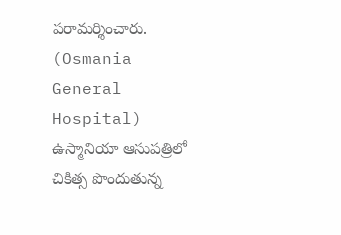పరామర్శించారు. (Osmania General Hospital) ఉస్మానియా ఆసుపత్రిలో చికిత్స పొందుతున్న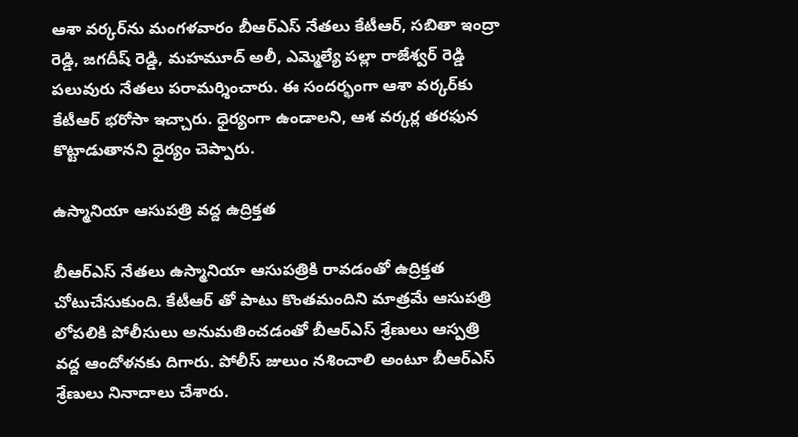ఆశా వర్కర్‌ను మంగళవారం బీఆర్ఎస్ నేతలు కేటీఆర్, సబితా ఇంద్రా రెడ్డి, జగదీష్ రెడ్డి, మహమూద్ అలీ, ఎమ్మెల్యే పల్లా రాజేశ్వర్ రెడ్డి పలువురు నేతలు పరామర్శించారు. ఈ సందర్భంగా ఆశా వర్కర్‌కు కేటీఆర్ భరోసా ఇచ్చారు. ధైర్యంగా ఉండాలని, ఆశ వర్కర్ల తరఫున కొట్టాడుతానని ధైర్యం చెప్పారు.

ఉస్మానియా ఆసుపత్రి వద్ద ఉద్రిక్తత

బీఆర్ఎస్ నేతలు ఉస్మానియా ఆసుపత్రికి రావడంతో ఉద్రిక్తత చోటుచేసుకుంది. కేటీఆర్ తో పాటు కొంతమందిని మాత్రమే ఆసుపత్రి లోపలికి పోలీసులు అనుమతించడంతో బీఆర్ఎస్ శ్రేణులు ఆస్పత్రి వద్ద ఆందోళనకు దిగారు. పోలీస్ జులుం నశించాలి అంటూ బీఆర్ఎస్ శ్రేణులు నినాదాలు చేశారు.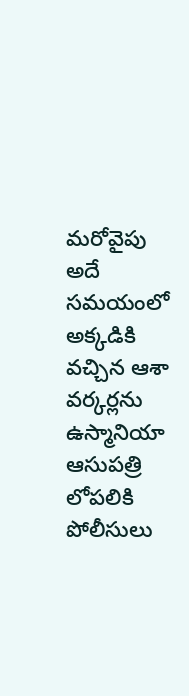మరోవైపు అదే సమయంలో అక్కడికి వచ్చిన ఆశా వర్కర్లను ఉస్మానియా ఆసుపత్రి లోపలికి పోలీసులు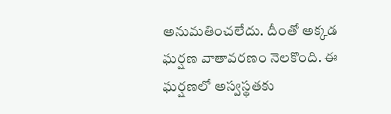అనుమతించలేదు. దీంతో అక్కడ ఘర్షణ వాతావరణం నెలకొంది. ఈ ఘర్షణలో అస్వస్థతకు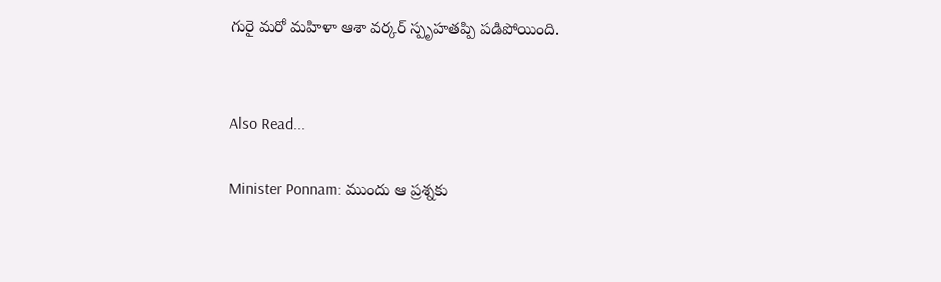గురై మరో మహిళా ఆశా వర్కర్ స్పృహతప్పి పడిపోయింది.


Also Read...

Minister Ponnam: ముందు ఆ ప్రశ్నకు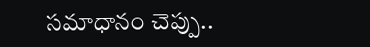సమాధానం చెప్పు..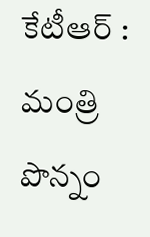కేటీఆర్ : మంత్రి పొన్నం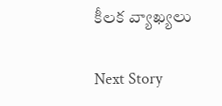కీలక వ్యాఖ్యలు

Next Story